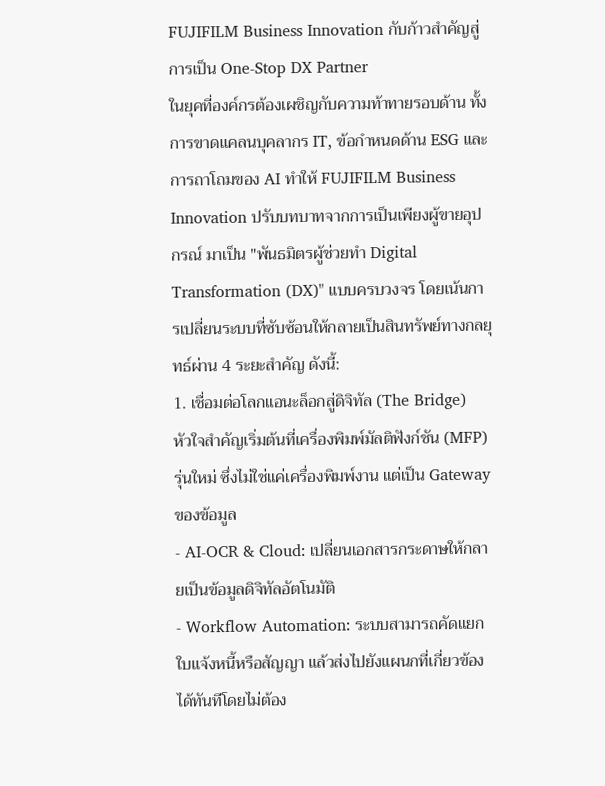FUJIFILM Business Innovation กับก้าวสำคัญสู่การเป็น One-Stop DX Partner
ในยุคที่องค์กรต้องเผชิญกับความท้าทายรอบด้าน ทั้งการขาดแคลนบุคลากร IT, ข้อกำหนดด้าน ESG และการถาโถมของ AI ทำให้ FUJIFILM Business Innovation ปรับบทบาทจากการเป็นเพียงผู้ขายอุปกรณ์ มาเป็น "พันธมิตรผู้ช่วยทำ Digital Transformation (DX)" แบบครบวงจร โดยเน้นการเปลี่ยนระบบที่ซับซ้อนให้กลายเป็นสินทรัพย์ทางกลยุทธ์ผ่าน 4 ระยะสำคัญ ดังนี้:
1. เชื่อมต่อโลกแอนะล็อกสู่ดิจิทัล (The Bridge)
หัวใจสำคัญเริ่มต้นที่เครื่องพิมพ์มัลติฟังก์ชัน (MFP) รุ่นใหม่ ซึ่งไม่ใช่แค่เครื่องพิมพ์งาน แต่เป็น Gateway ของข้อมูล
- AI-OCR & Cloud: เปลี่ยนเอกสารกระดาษให้กลายเป็นข้อมูลดิจิทัลอัตโนมัติ
- Workflow Automation: ระบบสามารถคัดแยกใบแจ้งหนี้หรือสัญญา แล้วส่งไปยังแผนกที่เกี่ยวข้องได้ทันทีโดยไม่ต้อง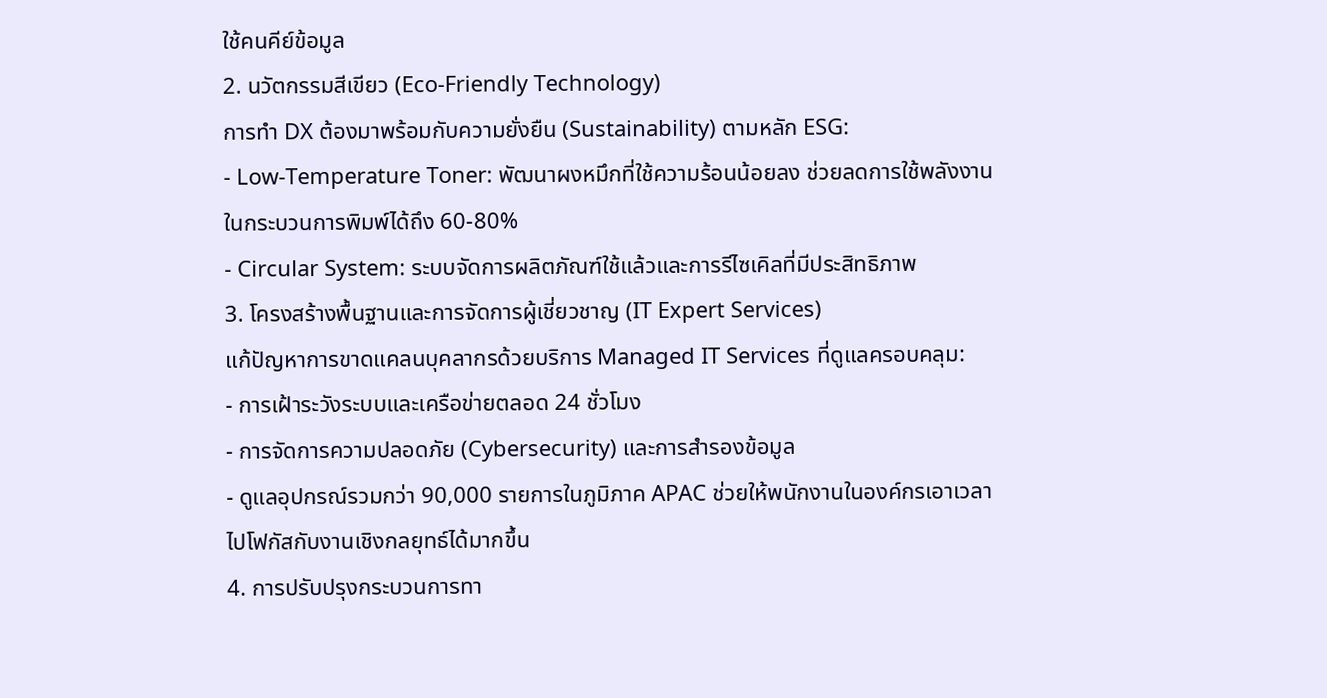ใช้คนคีย์ข้อมูล
2. นวัตกรรมสีเขียว (Eco-Friendly Technology)
การทำ DX ต้องมาพร้อมกับความยั่งยืน (Sustainability) ตามหลัก ESG:
- Low-Temperature Toner: พัฒนาผงหมึกที่ใช้ความร้อนน้อยลง ช่วยลดการใช้พลังงานในกระบวนการพิมพ์ได้ถึง 60-80%
- Circular System: ระบบจัดการผลิตภัณฑ์ใช้แล้วและการรีไซเคิลที่มีประสิทธิภาพ
3. โครงสร้างพื้นฐานและการจัดการผู้เชี่ยวชาญ (IT Expert Services)
แก้ปัญหาการขาดแคลนบุคลากรด้วยบริการ Managed IT Services ที่ดูแลครอบคลุม:
- การเฝ้าระวังระบบและเครือข่ายตลอด 24 ชั่วโมง
- การจัดการความปลอดภัย (Cybersecurity) และการสำรองข้อมูล
- ดูแลอุปกรณ์รวมกว่า 90,000 รายการในภูมิภาค APAC ช่วยให้พนักงานในองค์กรเอาเวลาไปโฟกัสกับงานเชิงกลยุทธ์ได้มากขึ้น
4. การปรับปรุงกระบวนการทา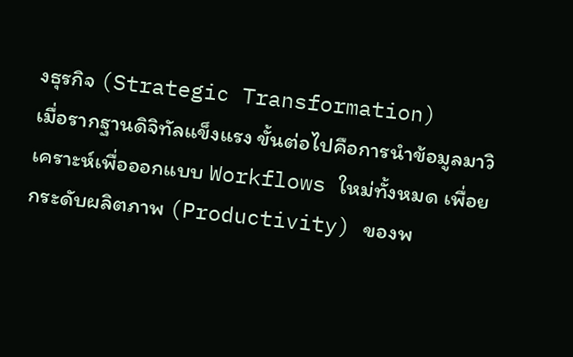งธุรกิจ (Strategic Transformation)
เมื่อรากฐานดิจิทัลแข็งแรง ขั้นต่อไปคือการนำข้อมูลมาวิเคราะห์เพื่อออกแบบ Workflows ใหม่ทั้งหมด เพื่อยกระดับผลิตภาพ (Productivity) ของพ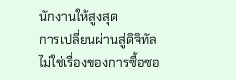นักงานให้สูงสุด
การเปลี่ยนผ่านสู่ดิจิทัลไม่ใช่เรื่องของการซื้อซอ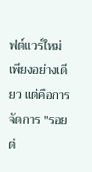ฟต์แวร์ใหม่เพียงอย่างเดียว แต่คือการจัดการ "รอยต่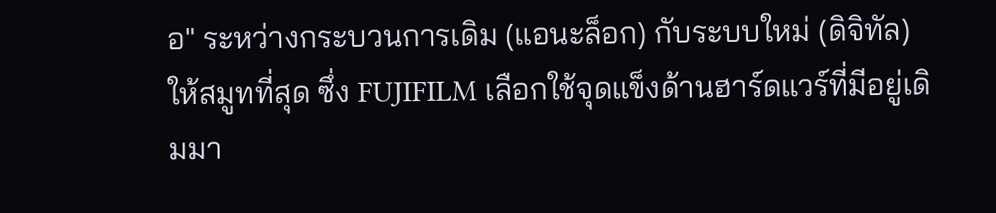อ" ระหว่างกระบวนการเดิม (แอนะล็อก) กับระบบใหม่ (ดิจิทัล) ให้สมูทที่สุด ซึ่ง FUJIFILM เลือกใช้จุดแข็งด้านฮาร์ดแวร์ที่มีอยู่เดิมมา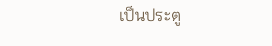เป็นประตู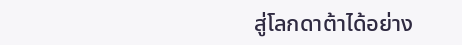สู่โลกดาต้าได้อย่าง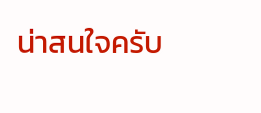น่าสนใจครับ